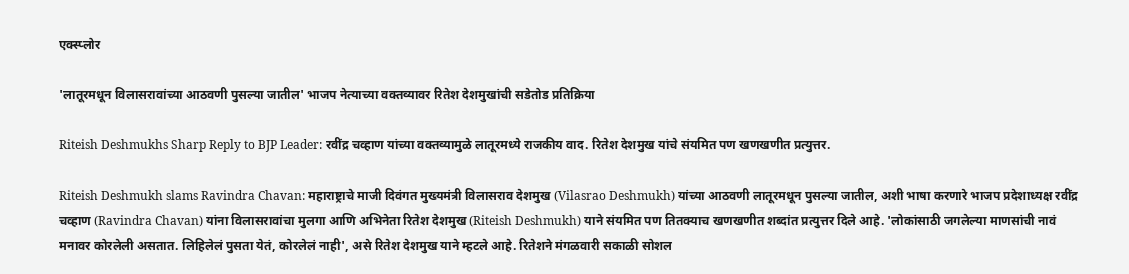एक्स्प्लोर

'लातूरमधून विलासरावांच्या आठवणी पुसल्या जातील' भाजप नेत्याच्या वक्तव्यावर रितेश देशमुखांची सडेतोड प्रतिक्रिया

Riteish Deshmukhs Sharp Reply to BJP Leader: रवींद्र चव्हाण यांच्या वक्तव्यामुळे लातूरमध्ये राजकीय वाद. रितेश देशमुख यांचे संयमित पण खणखणीत प्रत्युत्तर.

Riteish Deshmukh slams Ravindra Chavan: महाराष्ट्राचे माजी दिवंगत मुख्यमंत्री विलासराव देशमुख (Vilasrao Deshmukh) यांच्या आठवणी लातूरमधून पुसल्या जातील, अशी भाषा करणारे भाजप प्रदेशाध्यक्ष रवींद्र चव्हाण (Ravindra Chavan) यांना विलासरावांचा मुलगा आणि अभिनेता रितेश देशमुख (Riteish Deshmukh) याने संयमित पण तितक्याच खणखणीत शब्दांत प्रत्युत्तर दिले आहे. 'लोकांसाठी जगलेल्या माणसांची नावं मनावर कोरलेली असतात. लिहिलेलं पुसता येतं, कोरलेलं नाही', असे रितेश देशमुख याने म्हटले आहे. रितेशने मंगळवारी सकाळी सोशल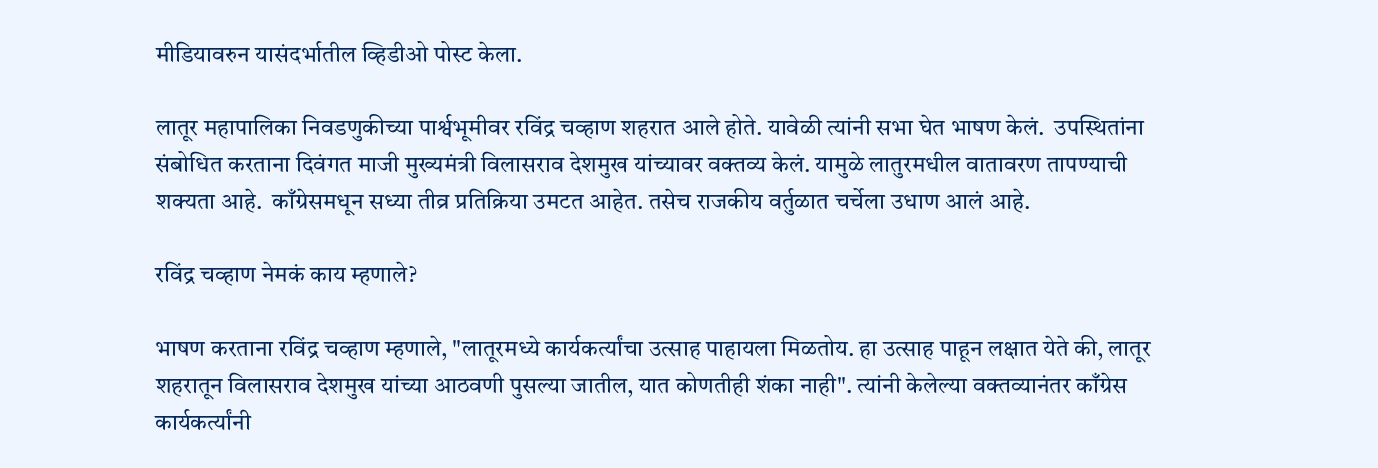मीडियावरुन यासंदर्भातील व्हिडीओ पोस्ट केला.

लातूर महापालिका निवडणुकीच्या पार्श्वभूमीवर रविंद्र चव्हाण शहरात आले होते. यावेळी त्यांनी सभा घेत भाषण केलं.  उपस्थितांना संबोधित करताना दिवंगत माजी मुख्यमंत्री विलासराव देशमुख यांच्यावर वक्तव्य केलं. यामुळे लातुरमधील वातावरण तापण्याची शक्यता आहे.  काँग्रेसमधून सध्या तीव्र प्रतिक्रिया उमटत आहेत. तसेच राजकीय वर्तुळात चर्चेला उधाण आलं आहे.

रविंद्र चव्हाण नेमकं काय म्हणाले?

भाषण करताना रविंद्र चव्हाण म्हणाले, "लातूरमध्ये कार्यकर्त्यांचा उत्साह पाहायला मिळतोय. हा उत्साह पाहून लक्षात येते की, लातूर शहरातून विलासराव देशमुख यांच्या आठवणी पुसल्या जातील, यात कोणतीही शंका नाही". त्यांनी केलेल्या वक्तव्यानंतर काँग्रेस कार्यकर्त्यांनी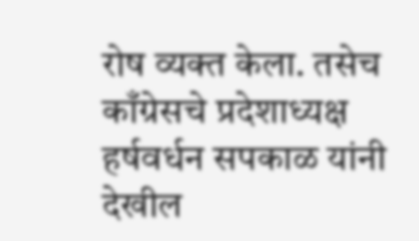रोष व्यक्त केला. तसेच काँग्रेसचे प्रदेशाध्यक्ष हर्षवर्धन सपकाळ यांनी देखील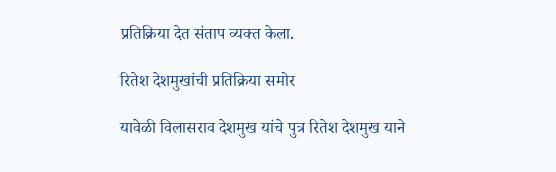प्रतिक्रिया देत संताप व्यक्त केला.

रितेश देशमुखांची प्रतिक्रिया समोर

यावेळी विलासराव देशमुख यांचे पुत्र रितेश देशमुख याने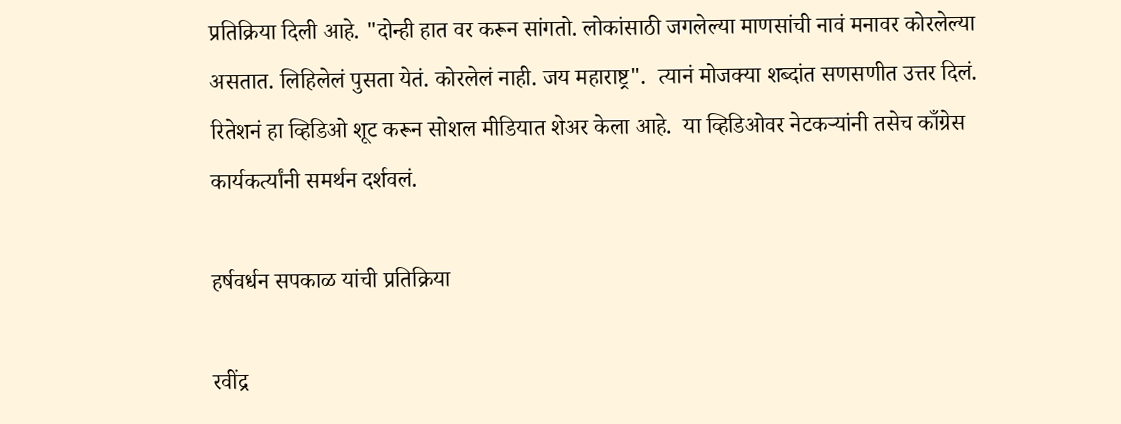प्रतिक्रिया दिली आहे. "दोन्ही हात वर करून सांगतो. लोकांसाठी जगलेल्या माणसांची नावं मनावर कोरलेल्या असतात. लिहिलेलं पुसता येतं. कोरलेलं नाही. जय महाराष्ट्र".  त्यानं मोजक्या शब्दांत सणसणीत उत्तर दिलं.  रितेशनं हा व्हिडिओ शूट करून सोशल मीडियात शेअर केला आहे.  या व्हिडिओवर नेटकऱ्यांनी तसेच काँग्रेस कार्यकर्त्यांनी समर्थन दर्शवलं.

हर्षवर्धन सपकाळ यांची प्रतिक्रिया

रवींद्र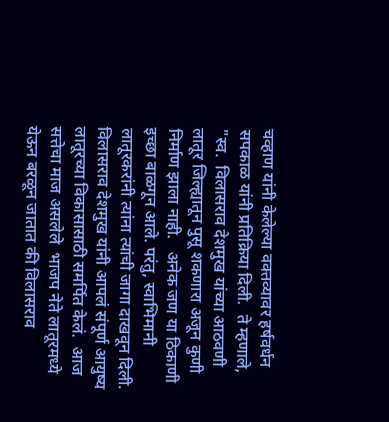चव्हाण यांनी केलेल्या वक्तव्यावर हर्षवर्धन सपकाळ यांनी प्रतिक्रिया दिली.  ते म्हणाले, "स्व.  विलासराव देशमुख यांच्या आठवणी लातूर जिल्ह्यातून पुसू शकणारा अजून कुणी निर्माण झाला नाही.   अनेक जण या ठिकाणी इच्छा बाळगून आले. परंतु, स्वाभिमानी  लातूरकरांनी त्यांना त्यांची जागा दाखवून दिली.  विलासराव देशमुख यांनी आपलं संपूर्ण आयुष्य लातूरच्या विकासासाठी समर्पित केलं.  आज सत्तेचा माज असलेले  भाजप नेते लातूरमध्ये येऊन बरळून जातात की विलासराव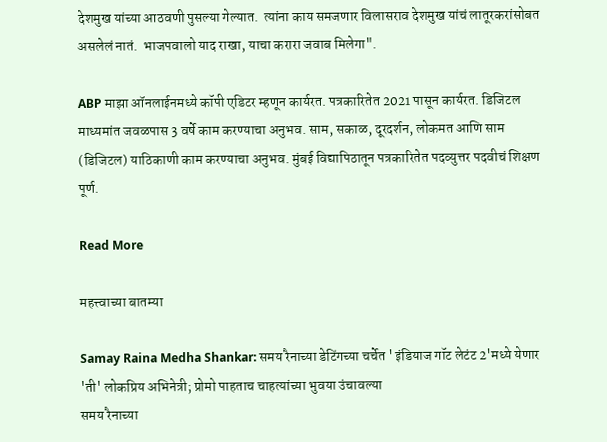देशमुख यांच्या आठवणी पुसल्या गेल्यात.  त्यांना काय समजणार विलासराव देशमुख यांचं लातूरकरांसोबत असलेलं नातं.  भाजपवालो याद राखा, याचा करारा जवाब मिलेगा".

ABP माझा ऑनलाईनमध्ये कॉपी एडिटर म्हणून कार्यरत. पत्रकारितेत 2021 पासून कार्यरत. डिजिटल माध्यमांत जवळपास 3 वर्षे काम करण्याचा अनुभव. साम, सकाळ, दूरदर्शन, लोकमत आणि साम (डिजिटल) याठिकाणी काम करण्याचा अनुभव. मुंबई विद्यापिठातून पत्रकारितेत पदव्युत्तर पदवीचं शिक्षण पूर्ण.

Read More

महत्त्वाच्या बातम्या

Samay Raina Medha Shankar: समय रैनाच्या डेटिंगच्या चर्चेत ' इंडियाज गॉट लेटंट 2'मध्ये येणार 'ती' लोकप्रिय अभिनेत्री; प्रोमो पाहताच चाहत्यांच्या भुवया उंचावल्या
समय रैनाच्या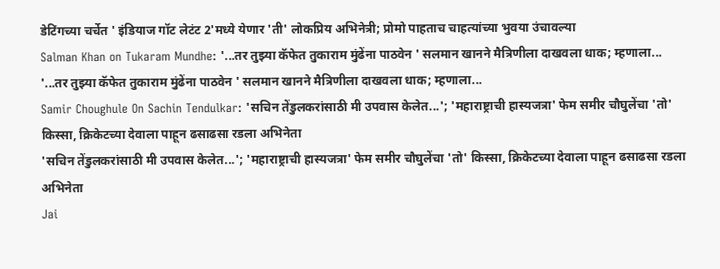डेटिंगच्या चर्चेत ' इंडियाज गॉट लेटंट 2'मध्ये येणार 'ती' लोकप्रिय अभिनेत्री; प्रोमो पाहताच चाहत्यांच्या भुवया उंचावल्या
Salman Khan on Tukaram Mundhe: '...तर तुझ्या कॅफेत तुकाराम मुंढेंना पाठवेन ' सलमान खानने मैत्रिणीला दाखवला धाक; म्हणाला...
'...तर तुझ्या कॅफेत तुकाराम मुंढेंना पाठवेन ' सलमान खानने मैत्रिणीला दाखवला धाक; म्हणाला...
Samir Choughule On Sachin Tendulkar: 'सचिन तेंडुलकरांसाठी मी उपवास केलेत...'; 'महाराष्ट्राची हास्यजत्रा' फेम समीर चौघुलेंचा 'तो' किस्सा, क्रिकेटच्या देवाला पाहून ढसाढसा रडला अभिनेता
'सचिन तेंडुलकरांसाठी मी उपवास केलेत...'; 'महाराष्ट्राची हास्यजत्रा' फेम समीर चौघुलेंचा 'तो' किस्सा, क्रिकेटच्या देवाला पाहून ढसाढसा रडला अभिनेता
Jai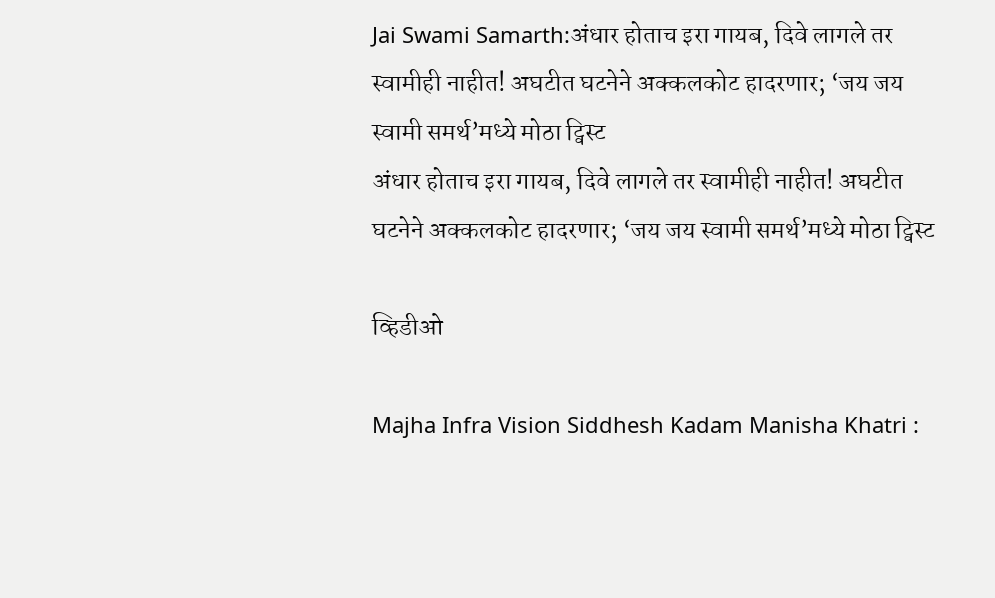Jai Swami Samarth:अंधार होताच इरा गायब, दिवे लागले तर स्वामीही नाहीत! अघटीत घटनेने अक्कलकोट हादरणार; ‘जय जय स्वामी समर्थ’मध्ये मोठा ट्विस्ट
अंधार होताच इरा गायब, दिवे लागले तर स्वामीही नाहीत! अघटीत घटनेने अक्कलकोट हादरणार; ‘जय जय स्वामी समर्थ’मध्ये मोठा ट्विस्ट

व्हिडीओ

Majha Infra Vision Siddhesh Kadam Manisha Khatri :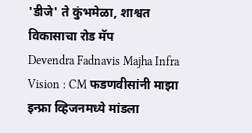'डीजे' ते कुंभमेळा, शाश्वत विकासाचा रोड मॅप
Devendra Fadnavis Majha Infra Vision : CM फडणवीसांनी माझा इन्फ्रा व्हिजनमध्ये मांडला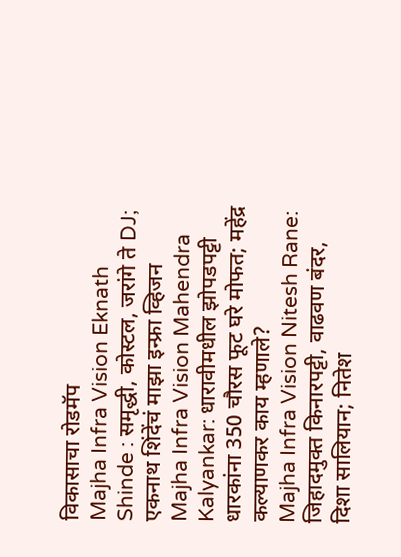विकासाचा रोडमॅप
Majha Infra Vision Eknath Shinde : समृद्धी, कोस्टल, जरांगे ते DJ; एकनाथ शिंदेंचं माझा इन्फ्रा व्हिजन
Majha Infra Vision Mahendra Kalyankar: धारावीमधील झोपडपट्टी धारकांना 350 चौरस फूट घरे मोफत; महेंद्र कल्याणकर काय म्हणाले?
Majha Infra Vision Nitesh Rane: जिहादमुक्त किनारपट्टी, वाढवण बंदर, दिशा सालियान; नितेश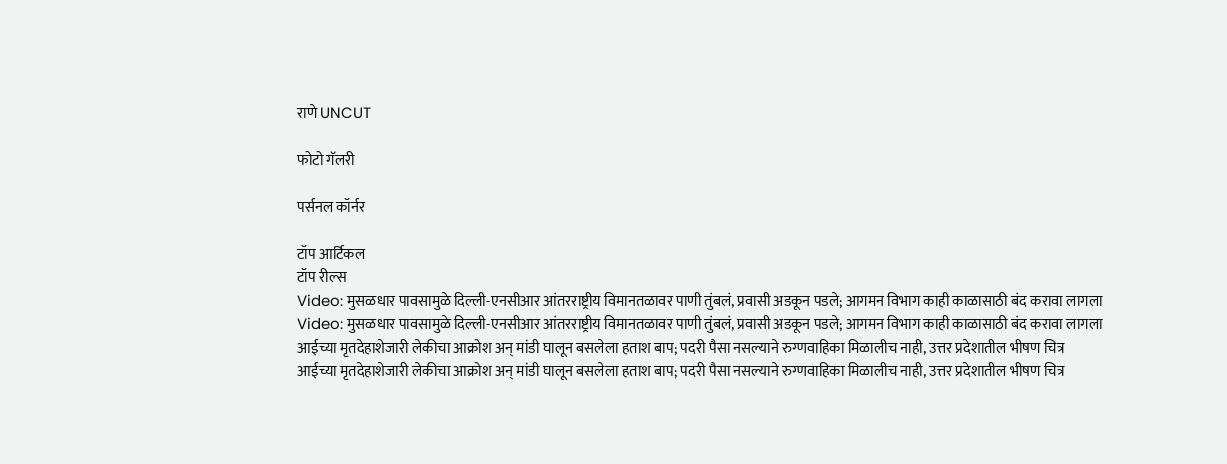राणे UNCUT

फोटो गॅलरी

पर्सनल कॉर्नर

टॉप आर्टिकल
टॉप रील्स
Video: मुसळधार पावसामुळे दिल्ली-एनसीआर आंतरराष्ट्रीय विमानतळावर पाणी तुंबलं, प्रवासी अडकून पडले; आगमन विभाग काही काळासाठी बंद करावा लागला
Video: मुसळधार पावसामुळे दिल्ली-एनसीआर आंतरराष्ट्रीय विमानतळावर पाणी तुंबलं, प्रवासी अडकून पडले; आगमन विभाग काही काळासाठी बंद करावा लागला
आईच्या मृतदेहाशेजारी लेकीचा आक्रोश अन् मांडी घालून बसलेला हताश बाप; पदरी पैसा नसल्याने रुग्णवाहिका मिळालीच नाही, उत्तर प्रदेशातील भीषण चित्र
आईच्या मृतदेहाशेजारी लेकीचा आक्रोश अन् मांडी घालून बसलेला हताश बाप; पदरी पैसा नसल्याने रुग्णवाहिका मिळालीच नाही, उत्तर प्रदेशातील भीषण चित्र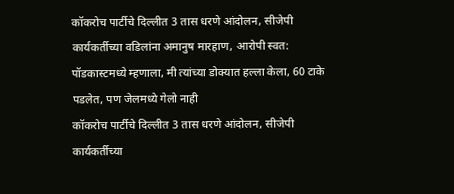कॉकरोच पार्टीचे दिल्लीत 3 तास धरणे आंदोलन, सीजेपी कार्यकर्तीच्या वडिलांना अमानुष मारहाण, आरोपी स्वत: पॉडकास्टमध्ये म्हणाला, मी त्यांच्या डोक्यात हल्ला केला, 60 टाके पडलेत, पण जेलमध्ये गेलो नाही
कॉकरोच पार्टीचे दिल्लीत 3 तास धरणे आंदोलन, सीजेपी कार्यकर्तीच्या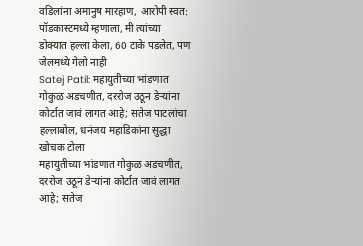वडिलांना अमानुष मारहाण, आरोपी स्वत: पॉडकास्टमध्ये म्हणाला, मी त्यांच्या डोक्यात हल्ला केला, 60 टाके पडलेत, पण जेलमध्ये गेलो नाही
Satej Patil: महायुतीच्या भांडणात गोकुळ अडचणीत, दररोज उठून डेऱ्यांना कोर्टात जावं लागत आहे; सतेज पाटलांचा हल्लाबोल, धनंजय महाडिकांना सुद्धा खोचक टोला
महायुतीच्या भांडणात गोकुळ अडचणीत, दररोज उठून डेऱ्यांना कोर्टात जावं लागत आहे; सतेज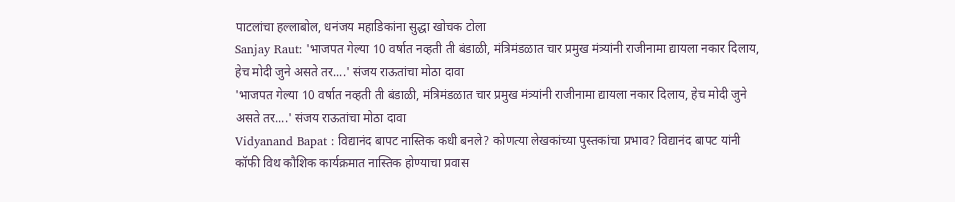पाटलांचा हल्लाबोल, धनंजय महाडिकांना सुद्धा खोचक टोला
Sanjay Raut: 'भाजपत गेल्या 10 वर्षात नव्हती ती बंडाळी, मंत्रिमंडळात चार प्रमुख मंत्र्यांनी राजीनामा द्यायला नकार दिलाय, हेच मोदी जुने असते तर....' संजय राऊतांचा मोठा दावा
'भाजपत गेल्या 10 वर्षात नव्हती ती बंडाळी, मंत्रिमंडळात चार प्रमुख मंत्र्यांनी राजीनामा द्यायला नकार दिलाय, हेच मोदी जुने असते तर....' संजय राऊतांचा मोठा दावा
Vidyanand Bapat : विद्यानंद बापट नास्तिक कधी बनले? कोणत्या लेखकांच्या पुस्तकांचा प्रभाव? विद्यानंद बापट यांनी कॉफी विथ कौशिक कार्यक्रमात नास्तिक होण्याचा प्रवास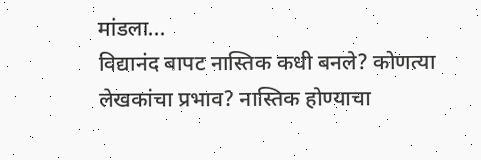मांडला...
विद्यानंद बापट नास्तिक कधी बनले? कोणत्या लेखकांचा प्रभाव? नास्तिक होण्याचा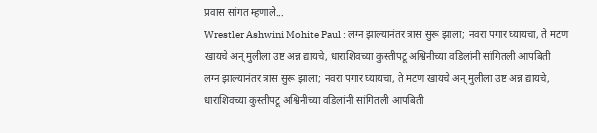प्रवास सांगत म्हणाले...
Wrestler Ashwini Mohite Paul : लग्न झाल्यानंतर त्रास सुरू झाला; नवरा पगार घ्यायचा, ते मटण खायचे अन् मुलीला उष्ट अन्न द्यायचे, धाराशिवच्या कुस्तीपटू अश्विनीच्या वडिलांनी सांगितली आपबिती
लग्न झाल्यानंतर त्रास सुरू झाला; नवरा पगार घ्यायचा, ते मटण खायचे अन् मुलीला उष्ट अन्न द्यायचे, धाराशिवच्या कुस्तीपटू अश्विनीच्या वडिलांनी सांगितली आपबिती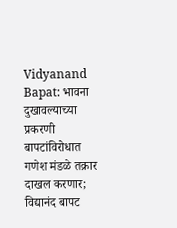Vidyanand Bapat: भावना दुखावल्याच्या प्रकरणी बापटांविरोधात गणेश मंडळे तक्रार दाखल करणार; विद्यानंद बापट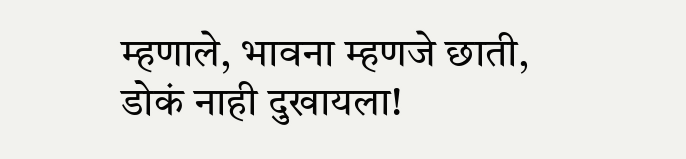म्हणाले, भावना म्हणजे छाती, डोकं नाही दुखायला!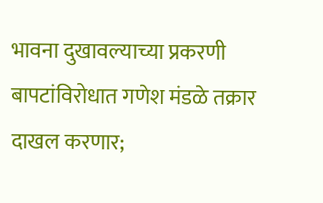भावना दुखावल्याच्या प्रकरणी बापटांविरोधात गणेश मंडळे तक्रार दाखल करणार;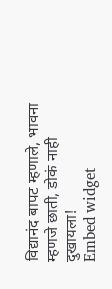विद्यानंद बापट म्हणाले, भावना म्हणजे छाती, डोकं नाही दुखायला!
Embed widget